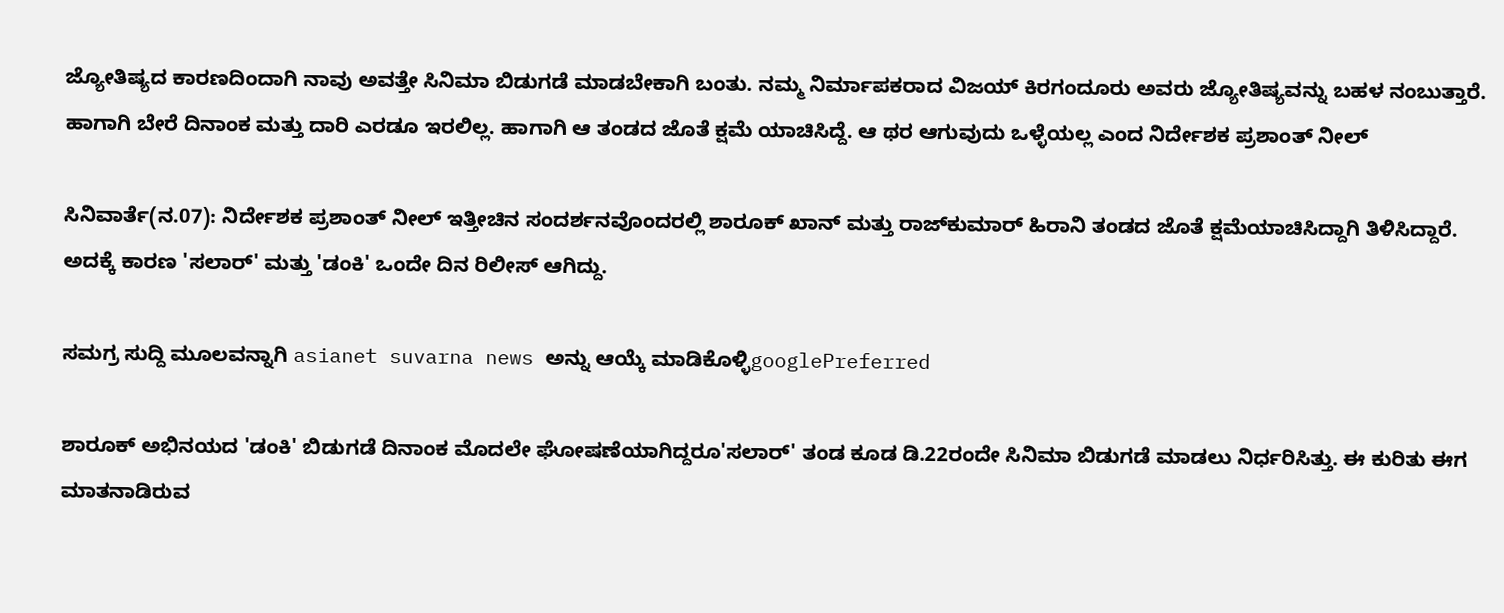ಜ್ಯೋತಿಷ್ಯದ ಕಾರಣದಿಂದಾಗಿ ನಾವು ಅವತ್ತೇ ಸಿನಿಮಾ ಬಿಡುಗಡೆ ಮಾಡಬೇಕಾಗಿ ಬಂತು. ನಮ್ಮ ನಿರ್ಮಾಪಕರಾದ ವಿಜಯ್ ಕಿರಗಂದೂರು ಅವರು ಜ್ಯೋತಿಷ್ಯವನ್ನು ಬಹಳ ನಂಬುತ್ತಾರೆ. ಹಾಗಾಗಿ ಬೇರೆ ದಿನಾಂಕ ಮತ್ತು ದಾರಿ ಎರಡೂ ಇರಲಿಲ್ಲ. ಹಾಗಾಗಿ ಆ ತಂಡದ ಜೊತೆ ಕ್ಷಮೆ ಯಾಚಿಸಿದ್ದೆ. ಆ ಥರ ಆಗುವುದು ಒಳ್ಳೆಯಲ್ಲ ಎಂದ ನಿರ್ದೇಶಕ ಪ್ರಶಾಂತ್ ನೀಲ್

ಸಿನಿವಾರ್ತೆ(ನ.07): ನಿರ್ದೇಶಕ ಪ್ರಶಾಂತ್ ನೀಲ್ ಇತ್ತೀಚಿನ ಸಂದರ್ಶನವೊಂದರಲ್ಲಿ ಶಾರೂಕ್ ಖಾನ್ ಮತ್ತು ರಾಜ್‌ಕುಮಾ‌ರ್ ಹಿರಾನಿ ತಂಡದ ಜೊತೆ ಕ್ಷಮೆಯಾಚಿಸಿದ್ದಾಗಿ ತಿಳಿಸಿದ್ದಾರೆ. ಅದಕ್ಕೆ ಕಾರಣ 'ಸಲಾ‌ರ್' ಮತ್ತು 'ಡಂಕಿ' ಒಂದೇ ದಿನ ರಿಲೀಸ್ ಆಗಿದ್ದು.

ಸಮಗ್ರ ಸುದ್ದಿ ಮೂಲವನ್ನಾಗಿ asianet suvarna news ಅನ್ನು ಆಯ್ಕೆ ಮಾಡಿಕೊಳ್ಳಿgooglePreferred

ಶಾರೂಕ್ ಅಭಿನಯದ 'ಡಂಕಿ' ಬಿಡುಗಡೆ ದಿನಾಂಕ ಮೊದಲೇ ಘೋಷಣೆಯಾಗಿದ್ದರೂ'ಸಲಾರ್' ತಂಡ ಕೂಡ ಡಿ.22ರಂದೇ ಸಿನಿಮಾ ಬಿಡುಗಡೆ ಮಾಡಲು ನಿರ್ಧರಿಸಿತ್ತು. ಈ ಕುರಿತು ಈಗ ಮಾತನಾಡಿರುವ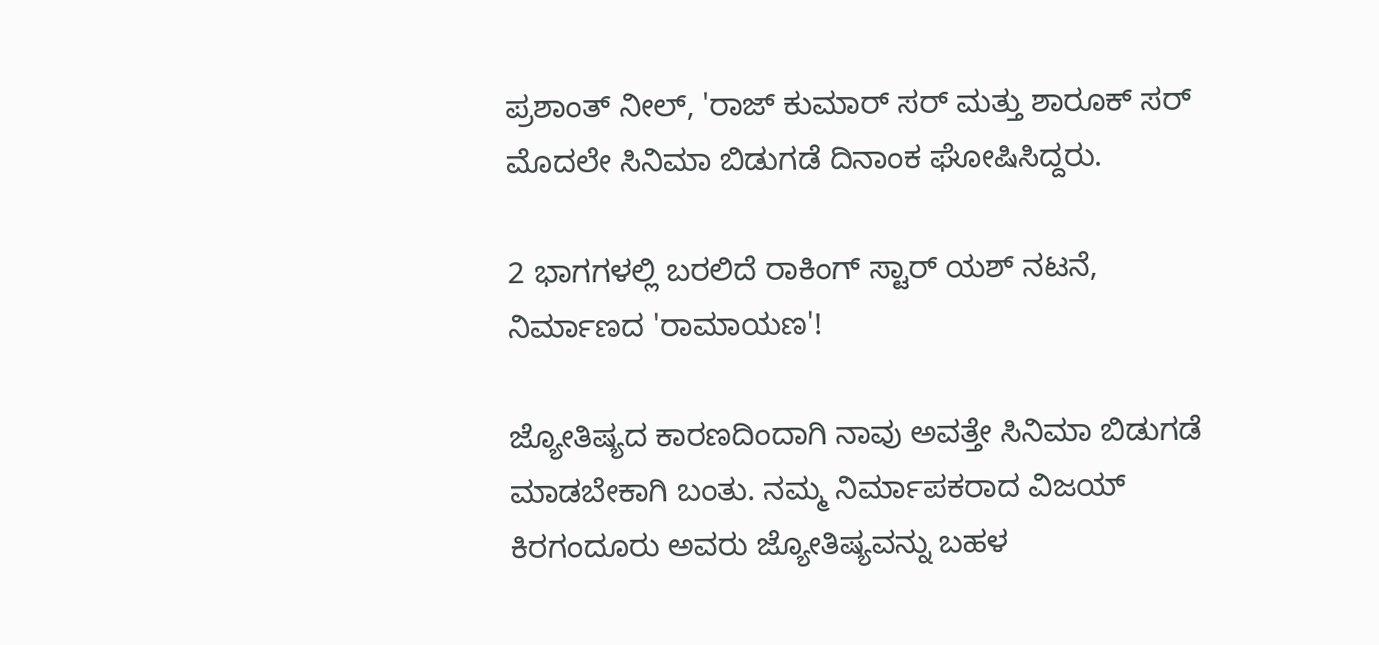ಪ್ರಶಾಂತ್ ನೀಲ್, 'ರಾಜ್ ಕುಮಾರ್ ಸರ್ ಮತ್ತು ಶಾರೂಕ್ ಸರ್ ಮೊದಲೇ ಸಿನಿಮಾ ಬಿಡುಗಡೆ ದಿನಾಂಕ ಘೋಷಿಸಿದ್ದರು.

2 ಭಾಗಗಳಲ್ಲಿ ಬರಲಿದೆ ರಾಕಿಂಗ್ ಸ್ಟಾರ್ ಯಶ್ ನಟನೆ, ನಿರ್ಮಾಣದ 'ರಾಮಾಯಣ'!

ಜ್ಯೋತಿಷ್ಯದ ಕಾರಣದಿಂದಾಗಿ ನಾವು ಅವತ್ತೇ ಸಿನಿಮಾ ಬಿಡುಗಡೆ ಮಾಡಬೇಕಾಗಿ ಬಂತು. ನಮ್ಮ ನಿರ್ಮಾಪಕರಾದ ವಿಜಯ್ ಕಿರಗಂದೂರು ಅವರು ಜ್ಯೋತಿಷ್ಯವನ್ನು ಬಹಳ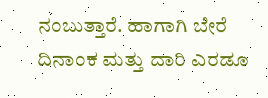ನಂಬುತ್ತಾರೆ. ಹಾಗಾಗಿ ಬೇರೆ ದಿನಾಂಕ ಮತ್ತು ದಾರಿ ಎರಡೂ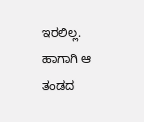ಇರಲಿಲ್ಲ. ಹಾಗಾಗಿ ಆ ತಂಡದ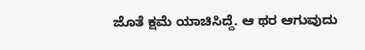ಜೊತೆ ಕ್ಷಮೆ ಯಾಚಿಸಿದ್ದೆ. ಆ ಥರ ಆಗುವುದು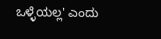ಒಳ್ಳೆಯಲ್ಲ' ಎಂದು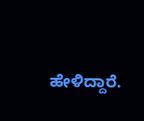ಹೇಳಿದ್ದಾರೆ.